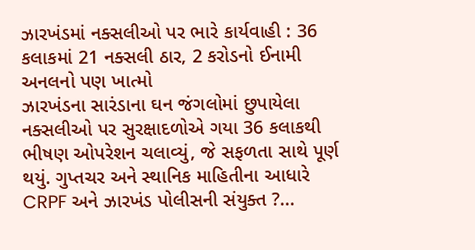ઝારખંડમાં નક્સલીઓ પર ભારે કાર્યવાહી : 36 કલાકમાં 21 નક્સલી ઠાર, 2 કરોડનો ઈનામી અનલનો પણ ખાત્મો
ઝારખંડના સારંડાના ઘન જંગલોમાં છુપાયેલા નક્સલીઓ પર સુરક્ષાદળોએ ગયા 36 કલાકથી ભીષણ ઓપરેશન ચલાવ્યું, જે સફળતા સાથે પૂર્ણ થયું. ગુપ્તચર અને સ્થાનિક માહિતીના આધારે CRPF અને ઝારખંડ પોલીસની સંયુક્ત ?...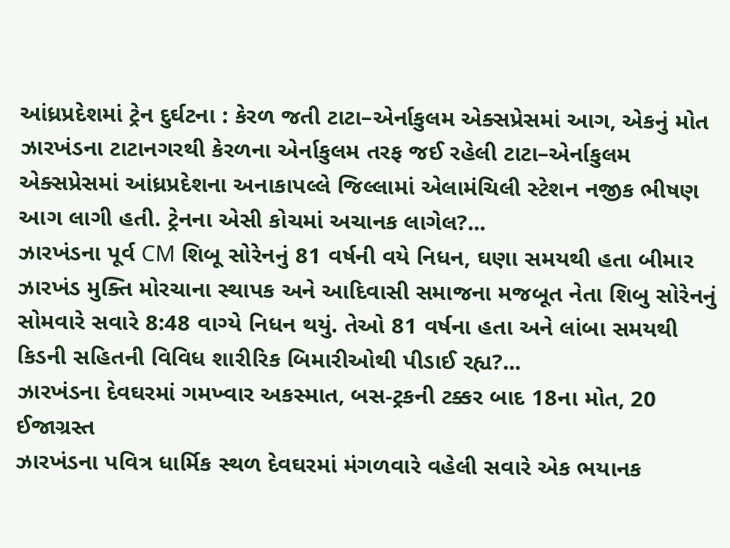આંધ્રપ્રદેશમાં ટ્રેન દુર્ઘટના : કેરળ જતી ટાટા–એર્નાકુલમ એક્સપ્રેસમાં આગ, એકનું મોત
ઝારખંડના ટાટાનગરથી કેરળના એર્નાકુલમ તરફ જઈ રહેલી ટાટા–એર્નાકુલમ એક્સપ્રેસમાં આંધ્રપ્રદેશના અનાકાપલ્લે જિલ્લામાં એલામંચિલી સ્ટેશન નજીક ભીષણ આગ લાગી હતી. ટ્રેનના એસી કોચમાં અચાનક લાગેલ?...
ઝારખંડના પૂર્વ CM શિબૂ સોરેનનું 81 વર્ષની વયે નિધન, ઘણા સમયથી હતા બીમાર
ઝારખંડ મુક્તિ મોરચાના સ્થાપક અને આદિવાસી સમાજના મજબૂત નેતા શિબુ સોરેનનું સોમવારે સવારે 8:48 વાગ્યે નિધન થયું. તેઓ 81 વર્ષના હતા અને લાંબા સમયથી કિડની સહિતની વિવિધ શારીરિક બિમારીઓથી પીડાઈ રહ્ય?...
ઝારખંડના દેવઘરમાં ગમખ્વાર અકસ્માત, બસ-ટ્રકની ટક્કર બાદ 18ના મોત, 20 ઈજાગ્રસ્ત
ઝારખંડના પવિત્ર ધાર્મિક સ્થળ દેવઘરમાં મંગળવારે વહેલી સવારે એક ભયાનક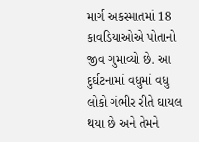માર્ગ અકસ્માતમાં 18 કાવડિયાઓએ પોતાનો જીવ ગુમાવ્યો છે. આ દુર્ઘટનામાં વધુમાં વધુ લોકો ગંભીર રીતે ઘાયલ થયા છે અને તેમને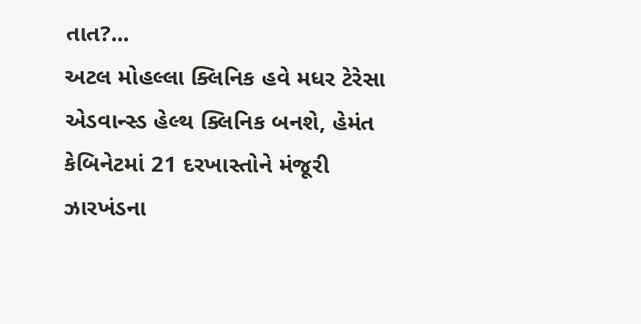તાત?...
અટલ મોહલ્લા ક્લિનિક હવે મધર ટેરેસા એડવાન્સ્ડ હેલ્થ ક્લિનિક બનશે, હેમંત કેબિનેટમાં 21 દરખાસ્તોને મંજૂરી
ઝારખંડના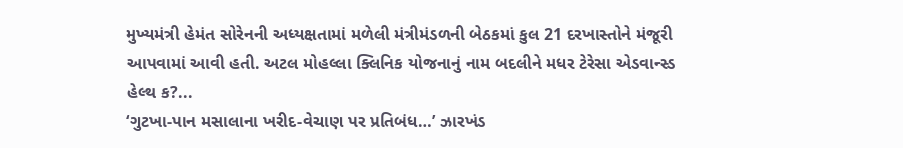મુખ્યમંત્રી હેમંત સોરેનની અધ્યક્ષતામાં મળેલી મંત્રીમંડળની બેઠકમાં કુલ 21 દરખાસ્તોને મંજૂરી આપવામાં આવી હતી. અટલ મોહલ્લા ક્લિનિક યોજનાનું નામ બદલીને મધર ટેરેસા એડવાન્સ્ડ હેલ્થ ક?...
‘ગુટખા-પાન મસાલાના ખરીદ-વેચાણ પર પ્રતિબંધ…’ ઝારખંડ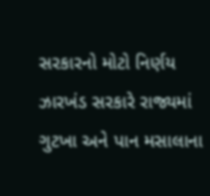સરકારનો મોટો નિર્ણય
ઝારખંડ સરકારે રાજ્યમાં ગુટખા અને પાન મસાલાના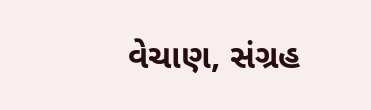વેચાણ, સંગ્રહ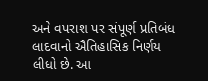અને વપરાશ પર સંપૂર્ણ પ્રતિબંધ લાદવાનો ઐતિહાસિક નિર્ણય લીધો છે. આ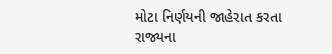મોટા નિર્ણયની જાહેરાત કરતા રાજ્યના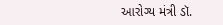આરોગ્ય મંત્રી ડૉ.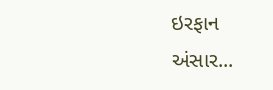ઇરફાન અંસાર...